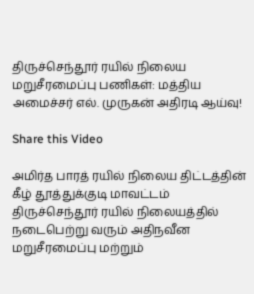திருச்செந்தூர் ரயில் நிலைய மறுசீரமைப்பு பணிகள்: மத்திய அமைச்சர் எல். முருகன் அதிரடி ஆய்வு!

Share this Video

அமிர்த பாரத் ரயில் நிலைய திட்டத்தின் கீழ் தூத்துக்குடி மாவட்டம் திருச்செந்தூர் ரயில் நிலையத்தில் நடைபெற்று வரும் அதிநவீன மறுசீரமைப்பு மற்றும்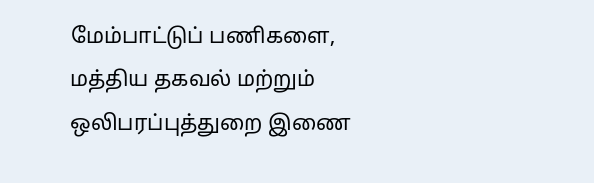மேம்பாட்டுப் பணிகளை, மத்திய தகவல் மற்றும் ஒலிபரப்புத்துறை இணை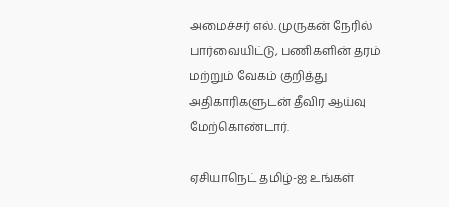அமைச்சர் எல். முருகன் நேரில் பார்வையிட்டு, பணிகளின் தரம் மற்றும் வேகம் குறித்து அதிகாரிகளுடன் தீவிர ஆய்வு மேற்கொண்டார்.

ஏசியாநெட் தமிழ்-ஐ உங்கள்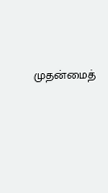முதன்மைத்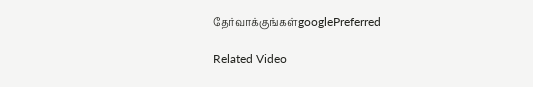தேர்வாக்குங்கள்googlePreferred

Related Video